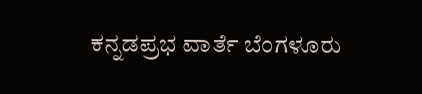ಕನ್ನಡಪ್ರಭ ವಾರ್ತೆ ಬೆಂಗಳೂರು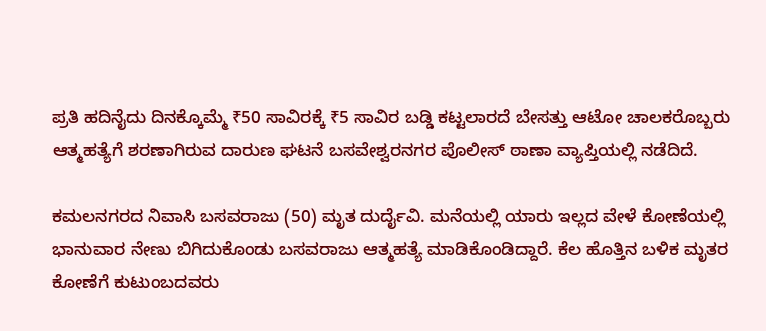ಪ್ರತಿ ಹದಿನೈದು ದಿನಕ್ಕೊಮ್ಮೆ ₹50 ಸಾವಿರಕ್ಕೆ ₹5 ಸಾವಿರ ಬಡ್ಡಿ ಕಟ್ಟಲಾರದೆ ಬೇಸತ್ತು ಆಟೋ ಚಾಲಕರೊಬ್ಬರು ಆತ್ಮಹತ್ಯೆಗೆ ಶರಣಾಗಿರುವ ದಾರುಣ ಘಟನೆ ಬಸವೇಶ್ವರನಗರ ಪೊಲೀಸ್ ಠಾಣಾ ವ್ಯಾಪ್ತಿಯಲ್ಲಿ ನಡೆದಿದೆ.

ಕಮಲನಗರದ ನಿವಾಸಿ ಬಸವರಾಜು (50) ಮೃತ ದುರ್ದೈವಿ. ಮನೆಯಲ್ಲಿ ಯಾರು ಇಲ್ಲದ ವೇಳೆ ಕೋಣೆಯಲ್ಲಿ ಭಾನುವಾರ ನೇಣು ಬಿಗಿದುಕೊಂಡು ಬಸವರಾಜು ಆತ್ಮಹತ್ಯೆ ಮಾಡಿಕೊಂಡಿದ್ದಾರೆ. ಕೆಲ ಹೊತ್ತಿನ ಬಳಿಕ ಮೃತರ ಕೋಣೆಗೆ ಕುಟುಂಬದವರು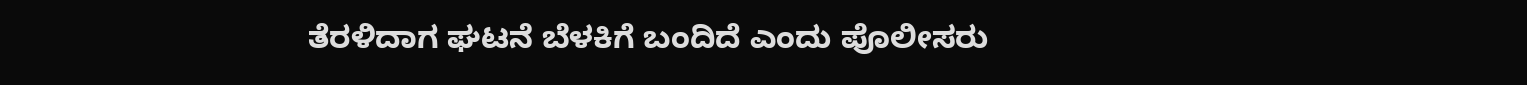ತೆರಳಿದಾಗ ಘಟನೆ ಬೆಳಕಿಗೆ ಬಂದಿದೆ ಎಂದು ಪೊಲೀಸರು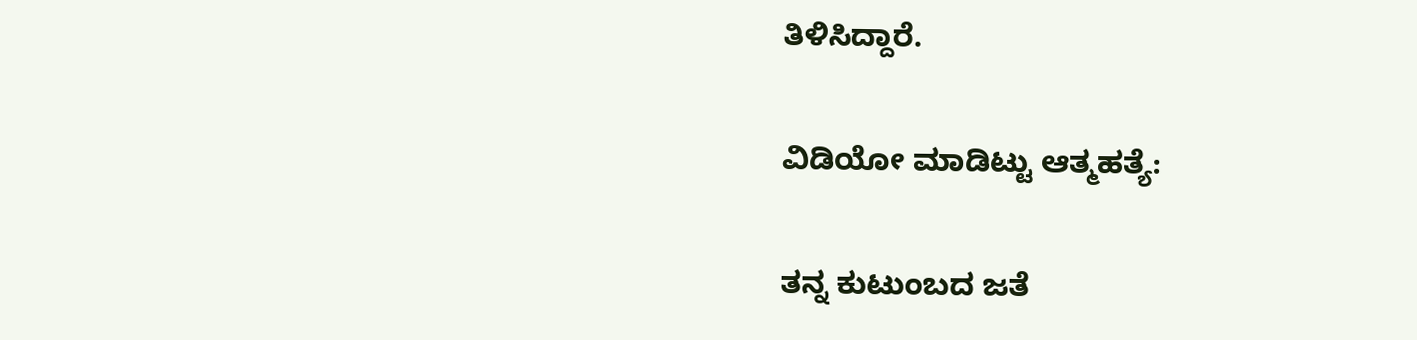ತಿಳಿಸಿದ್ದಾರೆ.

ವಿಡಿಯೋ ಮಾಡಿಟ್ಟು ಆತ್ಮಹತ್ಯೆ:

ತನ್ನ ಕುಟುಂಬದ ಜತೆ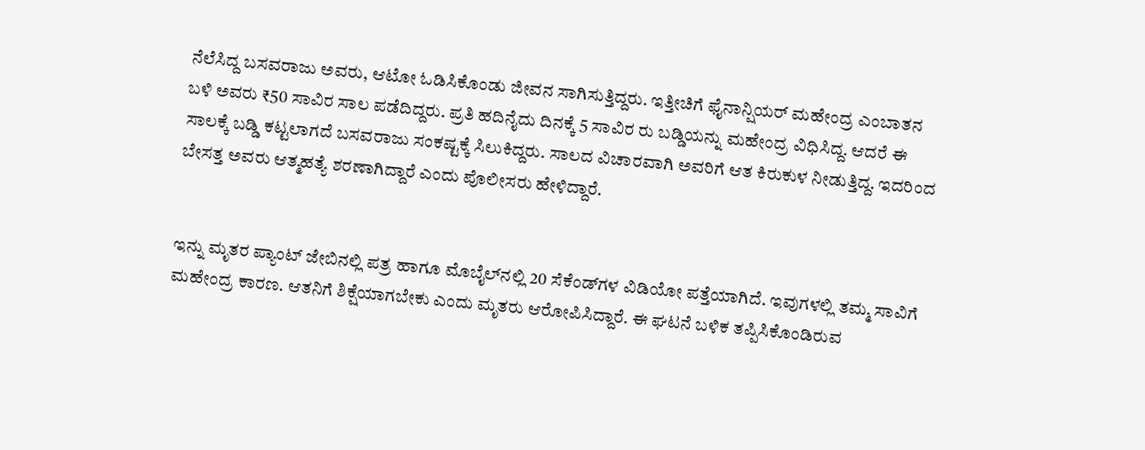ನೆಲೆಸಿದ್ದ ಬಸವರಾಜು ಅವರು, ಆಟೋ ಓಡಿಸಿಕೊಂಡು ಜೀವನ ಸಾಗಿಸುತ್ತಿದ್ದರು. ಇತ್ತೀಚಿಗೆ ಫೈನಾನ್ಷಿಯರ್ ಮಹೇಂದ್ರ ಎಂಬಾತನ ಬಳಿ ಅವರು ₹50 ಸಾವಿರ ಸಾಲ ಪಡೆದಿದ್ದರು. ಪ್ರತಿ ಹದಿನೈದು ದಿನಕ್ಕೆ 5 ಸಾವಿರ ರು ಬಡ್ಡಿಯನ್ನು ಮಹೇಂದ್ರ ವಿಧಿಸಿದ್ದ. ಆದರೆ ಈ ಸಾಲಕ್ಕೆ ಬಡ್ಡಿ ಕಟ್ಟಲಾಗದೆ ಬಸವರಾಜು ಸಂಕಷ್ಟಕ್ಕೆ ಸಿಲುಕಿದ್ದರು. ಸಾಲದ ವಿಚಾರವಾಗಿ ಅವರಿಗೆ ಆತ ಕಿರುಕುಳ ನೀಡುತ್ತಿದ್ದ. ಇದರಿಂದ ಬೇಸತ್ತ ಅವರು ಆತ್ಮಹತ್ಯೆ ಶರಣಾಗಿದ್ದಾರೆ ಎಂದು ಪೊಲೀಸರು ಹೇಳಿದ್ದಾರೆ.


ಇನ್ನು ಮೃತರ ಪ್ಯಾಂಟ್‌ ಜೇಬಿನಲ್ಲಿ ಪತ್ರ ಹಾಗೂ ಮೊಬೈಲ್‌ನಲ್ಲಿ 20 ಸೆಕೆಂಡ್‌ಗಳ ವಿಡಿಯೋ ಪತ್ತೆಯಾಗಿದೆ. ಇವುಗಳಲ್ಲಿ ತಮ್ಮ ಸಾವಿಗೆ ಮಹೇಂದ್ರ ಕಾರಣ. ಆತನಿಗೆ ಶಿಕ್ಷೆಯಾಗಬೇಕು ಎಂದು ಮೃತರು ಆರೋಪಿಸಿದ್ದಾರೆ. ಈ ಘಟನೆ ಬಳಿಕ ತಪ್ಪಿಸಿಕೊಂಡಿರುವ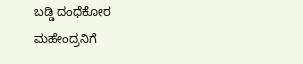ಬಡ್ಡಿ ದಂಧೆಕೋರ ಮಹೇಂದ್ರನಿಗೆ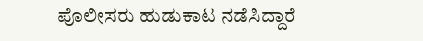ಪೊಲೀಸರು ಹುಡುಕಾಟ ನಡೆಸಿದ್ದಾರೆ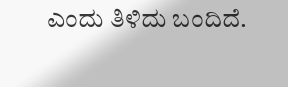ಎಂದು ತಿಳಿದು ಬಂದಿದೆ.